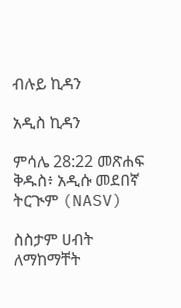ብሉይ ኪዳን

አዲስ ኪዳን

ምሳሌ 28:22 መጽሐፍ ቅዱስ፥ አዲሱ መደበኛ ትርጒም (NASV)

ስስታም ሀብት ለማከማቸት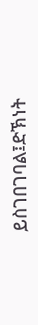ይስገበገባል፤ድኽነት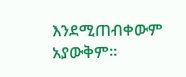እንደሚጠብቀውም አያውቅም።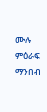ሙሉ ምዕራፍ ማንበብ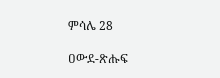ምሳሌ 28

ዐውደ-ጽሑፍ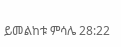ይመልከቱ ምሳሌ 28:22